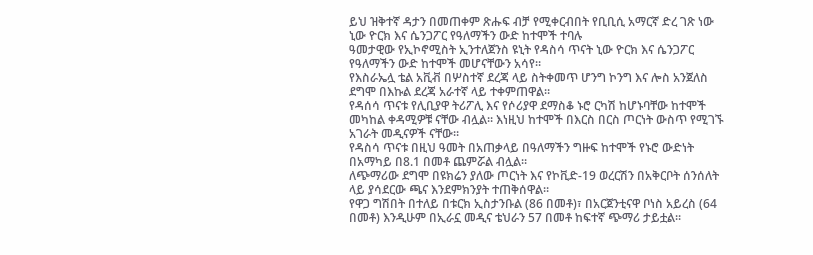ይህ ዝቅተኛ ዳታን በመጠቀም ጽሑፍ ብቻ የሚቀርብበት የቢቢሲ አማርኛ ድረ ገጽ ነው
ኒው ዮርክ እና ሴንጋፖር የዓለማችን ውድ ከተሞች ተባሉ
ዓመታዊው የኢኮኖሚስት ኢንተለጀንስ ዩኒት የዳስሳ ጥናት ኒው ዮርክ እና ሴንጋፖር የዓለማችን ውድ ከተሞች መሆናቸውን አሳየ።
የእስራኤሏ ቴል አቪቭ በሦስተኛ ደረጃ ላይ ስትቀመጥ ሆንግ ኮንግ እና ሎስ አንጀለስ ደግሞ በእኩል ደረጃ አራተኛ ላይ ተቀምጠዋል።
የዳሰሳ ጥናቱ የሊቢያዋ ትሪፖሊ እና የሶሪያዋ ደማስቆ ኑሮ ርካሽ ከሆኑባቸው ከተሞች መካከል ቀዳሚዎቹ ናቸው ብሏል። እነዚህ ከተሞች በእርስ በርስ ጦርነት ውስጥ የሚገኙ አገራት መዲናዎች ናቸው።
የዳስሳ ጥናቱ በዚህ ዓመት በአጠቃላይ በዓለማችን ግዙፍ ከተሞች የኑሮ ውድነት በአማካይ በ8.1 በመቶ ጨምሯል ብሏል።
ለጭማሪው ደግሞ በዩክሬን ያለው ጦርነት እና የኮቪድ-19 ወረርሽን በአቅርቦት ሰንሰለት ላይ ያሳደርው ጫና እንደምክንያት ተጠቅሰዋል።
የዋጋ ግሽበት በተለይ በቱርክ ኢስታንቡል (86 በመቶ)፣ በአርጀንቲናዋ ቦነስ አይረስ (64 በመቶ) እንዲሁም በኢራኗ መዲና ቴህራን 57 በመቶ ከፍተኛ ጭማሪ ታይቷል።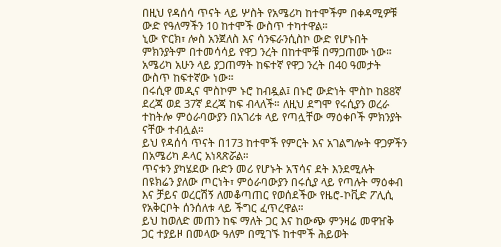በዚህ የዳሰሳ ጥናት ላይ ሦስት የአሜሪካ ከተሞችም በቀዳሚዎቹ ውድ የዓለማችን 10 ከተሞች ውስጥ ተካተዋል።
ኒው ዮርክ፣ ሎስ አንጀለስ እና ሳንፍራንሲስኮ ውድ የሆኑበት ምክንያትም በተመሳሳይ የዋጋ ንረት በከተሞቹ በማጋጠሙ ነው።
አሜሪካ አሁን ላይ ያጋጠማት ከፍተኛ የዋጋ ንረት በ40 ዓመታት ውስጥ ከፍተኛው ነው።
በሩሲዋ መዲና ሞስኮም ኑሮ ከብዷል፤ በኑሮ ውድነት ሞስኮ ከ88ኛ ደረጃ ወደ 37ኛ ደረጃ ከፍ ብላለች። ለዚህ ደግሞ የሩሲያን ወረራ ተከትሎ ምዕራባውያን በአገሪቱ ላይ የጣሏቸው ማዕቀቦች ምክንያት ናቸው ተብሏል።
ይህ የዳሰሳ ጥናት በ173 ከተሞች የምርት እና አገልግሎት ዋጋዎችን በአሜሪካ ዶላር አነጻጽሯል።
ጥናቱን ያካሄደው ቡድን መሪ የሆኑት አፕሳና ደት እንደሚሉት በዩክሬን ያለው ጦርነት፣ ምዕራባውያን በሩሲያ ላይ የጣሉት ማዕቀብ እና ቻይና ወረርሽኝ ለመቆጣጠር የወሰደችው የዜሮ-ኮቪድ ፖሊሲ የአቅርቦት ሰንሰለቱ ላይ ችግር ፈጥረዋል።
ይህ ከወለድ መጠን ከፍ ማለት ጋር እና ከውጭ ምንዛሬ መዋዠቅ ጋር ተያይዞ በመላው ዓለም በሚገኙ ከተሞች ሕይወት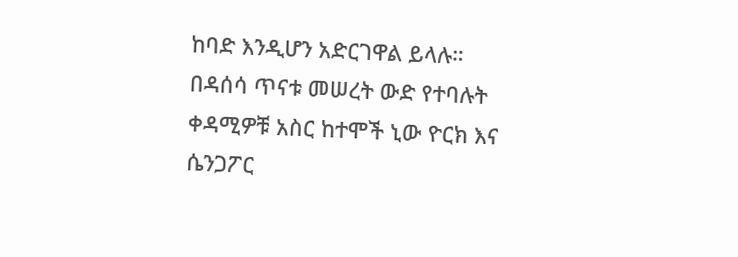ከባድ እንዲሆን አድርገዋል ይላሉ።
በዳሰሳ ጥናቱ መሠረት ውድ የተባሉት ቀዳሚዎቹ አስር ከተሞች ኒው ዮርክ እና ሴንጋፖር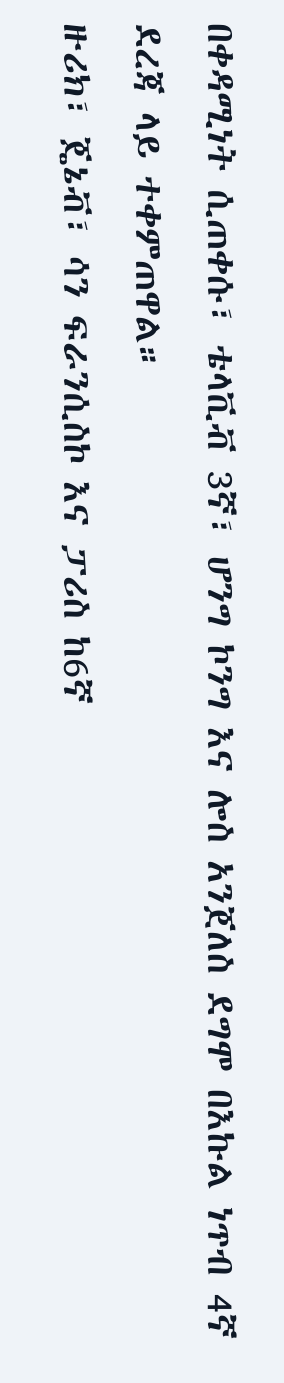በቀዳሚነት ሲጠቀሱ፣ ቴላቪቭ 3ኛ፣ ሆንግ ኮንግ እና ሎስ አንጀለስ ደግሞ በእኩል ነጥብ 4ኛ ደረጃ ላይ ተቀምጠዋል።
ዙሪክ፣ ጄኔቭ፣ ሳን ፍራንሲስኮ እና ፓሪስ ከ6ኛ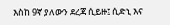እስከ 9ኛ ያለውን ደረጃ ሲይዙ፤ ሲድኒ እና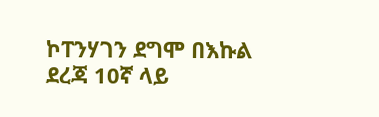ኮፐንሃገን ደግሞ በእኩል ደረጃ 10ኛ ላይ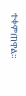ተቀምጠዋል።